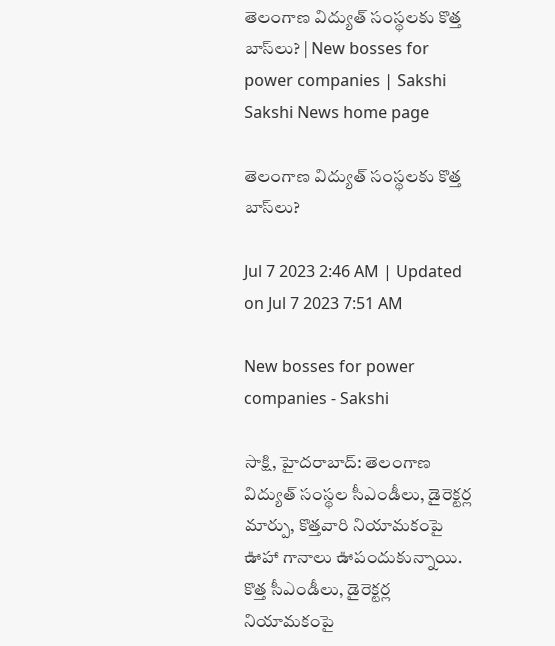తెలంగాణ విద్యుత్‌ సంస్థలకు కొత్త బాస్‌లు? | New bosses for power companies | Sakshi
Sakshi News home page

తెలంగాణ విద్యుత్‌ సంస్థలకు కొత్త బాస్‌లు?

Jul 7 2023 2:46 AM | Updated on Jul 7 2023 7:51 AM

New bosses for power companies - Sakshi

సాక్షి, హైదరాబాద్‌: తెలంగాణ విద్యుత్‌ సంస్థల సీఎండీలు, డైరెక్టర్ల మార్పు, కొత్తవారి నియామకంపై ఊహా గానాలు ఊపందుకున్నాయి. కొత్త సీఎండీలు, డైరెక్టర్ల నియామకంపై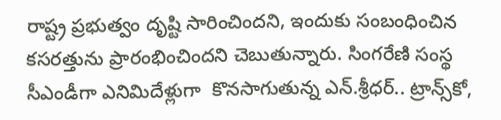రాష్ట్ర ప్రభుత్వం దృష్టి సారించిందని, ఇందుకు సంబంధించిన కసరత్తును ప్రారంభించిందని చెబుతున్నారు. సింగరేణి సంస్థ సీఎండీగా ఎనిమిదేళ్లుగా  కొనసాగుతున్న ఎన్‌.శ్రీధర్‌.. ట్రాన్స్‌కో,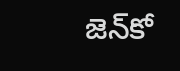జెన్‌కో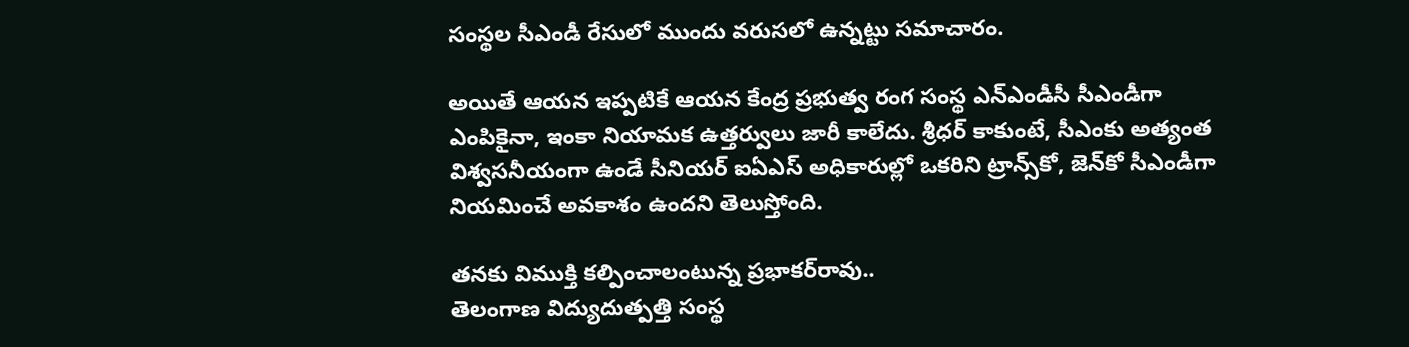సంస్థల సీఎండీ రేసులో ముందు వరుసలో ఉన్నట్టు సమాచారం.

అయితే ఆయన ఇప్పటికే ఆయన కేంద్ర ప్రభుత్వ రంగ సంస్థ ఎన్‌ఎండీసీ సీఎండీగా ఎంపికైనా, ఇంకా నియామక ఉత్తర్వులు జారీ కాలేదు. శ్రీధర్‌ కాకుంటే, సీఎంకు అత్యంత విశ్వసనీయంగా ఉండే సీనియర్‌ ఐఏఎస్‌ అధికారుల్లో ఒకరిని ట్రాన్స్‌కో, జెన్‌కో సీఎండీగా నియమించే అవకాశం ఉందని తెలుస్తోంది.

తనకు విముక్తి కల్పించాలంటున్న ప్రభాకర్‌రావు..
తెలంగాణ విద్యుదుత్పత్తి సంస్థ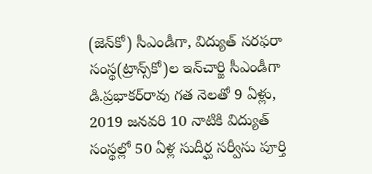(జెన్‌కో) సీఎండీగా, విద్యుత్‌ సరఫరా సంస్థ(ట్రాన్స్‌కో)ల ఇన్‌చార్జి సీఎండీగా డి.ప్రభాకర్‌రావు గత నెలతో 9 ఏళ్లు,  2019 జనవరి 10 నాటికి విద్యుత్‌ సంస్థల్లో 50 ఏళ్ల సుదీర్ఘ సర్వీసు పూర్తి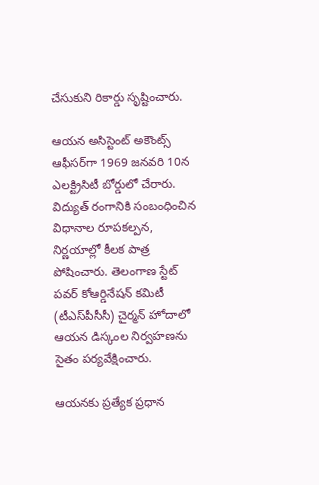చేసుకుని రికార్డు సృష్టించారు.

ఆయన అసిస్టెంట్‌ అకౌంట్స్‌ ఆఫీసర్‌గా 1969 జనవరి 10న ఎలక్ట్రిసిటీ బోర్డులో చేరారు. విద్యుత్‌ రంగానికి సంబంధించిన విధానాల రూపకల్పన, నిర్ణయాల్లో కీలక పాత్ర పోషించారు. తెలంగాణ స్టేట్‌ పవర్‌ కోఆర్డినేషన్‌ కమిటీ (టీఎస్‌పీసీసీ) చైర్మన్‌ హోదాలో ఆయన డిస్కంల నిర్వహణను సైతం పర్యవేక్షించారు.

ఆయనకు ప్రత్యేక ప్రధాన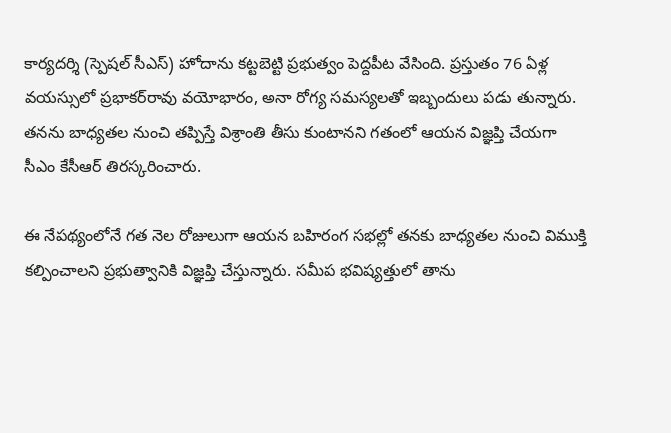కార్యదర్శి (స్పెషల్‌ సీఎస్‌) హోదాను కట్టబెట్టి ప్రభుత్వం పెద్దపీట వేసింది. ప్రస్తుతం 76 ఏళ్ల వయస్సులో ప్రభాకర్‌రావు వయోభారం, అనా రోగ్య సమస్యలతో ఇబ్బందులు పడు తున్నారు. తనను బాధ్యతల నుంచి తప్పిస్తే విశ్రాంతి తీసు కుంటానని గతంలో ఆయన విజ్ఞప్తి చేయగా సీఎం కేసీఆర్‌ తిరస్కరించారు.

ఈ నేపథ్యంలోనే గత నెల రోజులుగా ఆయన బహిరంగ సభల్లో తనకు బాధ్యతల నుంచి విముక్తి కల్పించాలని ప్రభుత్వానికి విజ్ఞప్తి చేస్తున్నారు. సమీప భవిష్యత్తులో తాను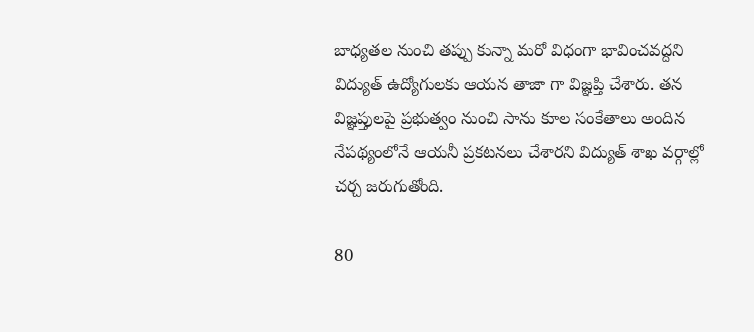బాధ్యతల నుంచి తప్పు కున్నా మరో విధంగా భావించవద్దని విద్యుత్‌ ఉద్యోగులకు ఆయన తాజా గా విజ్ఞప్తి చేశారు. తన విజ్ఞప్తులపై ప్రభుత్వం నుంచి సాను కూల సంకేతాలు అందిన నేపథ్యంలోనే ఆయనీ ప్రకటనలు చేశారని విద్యుత్‌ శాఖ వర్గాల్లో చర్చ జరుగుతోంది.

80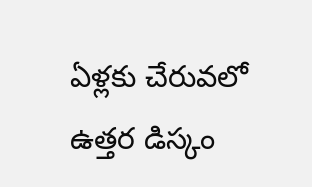ఏళ్లకు చేరువలో ఉత్తర డిస్కం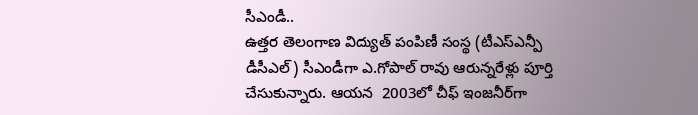సీఎండీ..
ఉత్తర తెలంగాణ విద్యుత్‌ పంపిణీ సంస్థ (టీఎస్‌ఎన్పీ డీసీఎల్‌) సీఎండీగా ఎ.గోపాల్‌ రావు ఆరున్నరేళ్లు పూర్తి చేసుకున్నారు. ఆయన  2003లో చీఫ్‌ ఇంజనీర్‌గా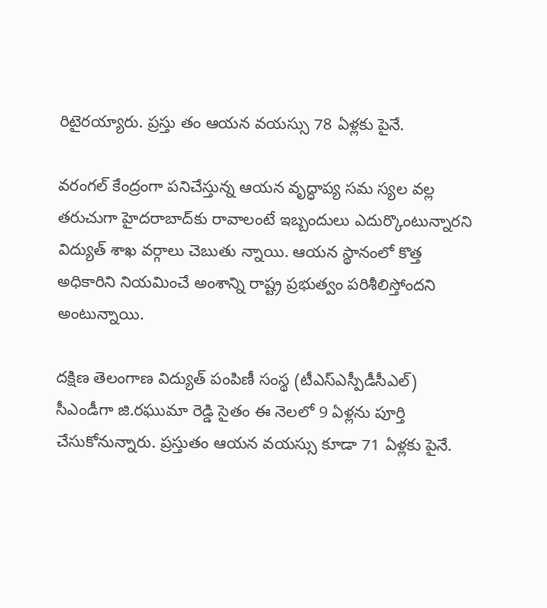రిటైరయ్యారు. ప్రస్తు తం ఆయన వయస్సు 78 ఏళ్లకు పైనే.

వరంగల్‌ కేంద్రంగా పనిచేస్తున్న ఆయన వృద్ధాప్య సమ స్యల వల్ల తరుచుగా హైదరాబాద్‌కు రావాలంటే ఇబ్బందులు ఎదుర్కొంటున్నారని విద్యుత్‌ శాఖ వర్గాలు చెబుతు న్నాయి. ఆయన స్థానంలో కొత్త అధికారిని నియమించే అంశాన్ని రాష్ట్ర ప్రభుత్వం పరిశీలిస్తోందని అంటున్నాయి.

దక్షిణ తెలంగాణ విద్యుత్‌ పంపిణీ సంస్థ (టీఎస్‌ఎస్పీడీసీఎల్‌) సీఎండీగా జి.రఘుమా రెడ్డి సైతం ఈ నెలలో 9 ఏళ్లను పూర్తి చేసుకోనున్నారు. ప్రస్తుతం ఆయన వయస్సు కూడా 71 ఏళ్లకు పైనే.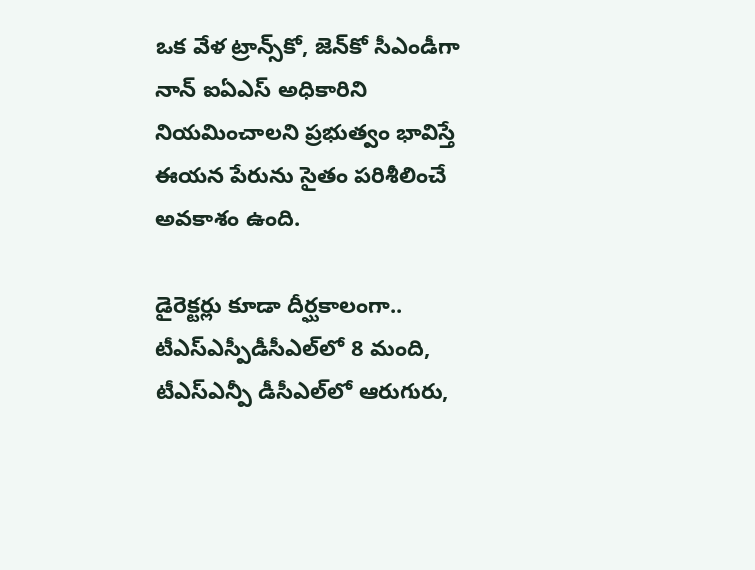ఒక వేళ ట్రాన్స్‌కో, జెన్‌కో సీఎండీగా నాన్‌ ఐఏఎస్‌ అధికారిని నియమించాలని ప్రభుత్వం భావిస్తే ఈయన పేరును సైతం పరిశీలించే అవకాశం ఉంది.

డైరెక్టర్లు కూడా దీర్ఘకాలంగా..
టీఎస్‌ఎస్పీడీసీఎల్‌లో 8 మంది, టీఎస్‌ఎన్పీ డీసీఎల్‌లో ఆరుగురు,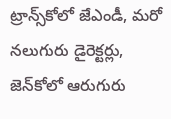ట్రాన్స్‌కోలో జేఎండీ, మరో నలుగురు డైరెక్టర్లు, జెన్‌కోలో ఆరుగురు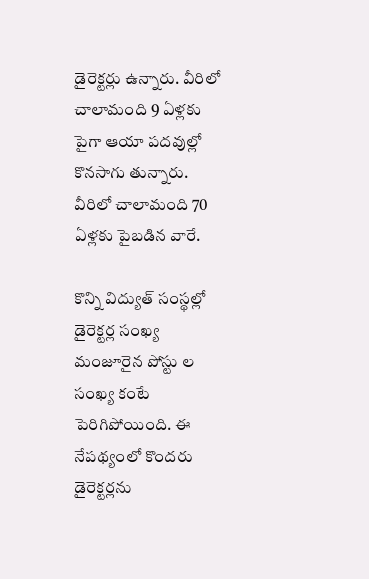డైరెక్టర్లు ఉన్నారు. వీరిలో చాలామంది 9 ఏళ్లకు పైగా ఆయా పదవుల్లో కొనసాగు తున్నారు. వీరిలో చాలామంది 70 ఏళ్లకు పైబడిన వారే.

కొన్ని విద్యుత్‌ సంస్థల్లో డైరెక్టర్ల సంఖ్య మంజూరైన పోస్టు ల సంఖ్య కంటే పెరిగిపోయింది. ఈ నేపథ్యంలో కొందరు డైరెక్టర్లను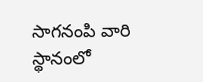సాగనంపి వారి స్థానంలో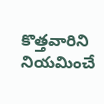కొత్తవారిని నియమించే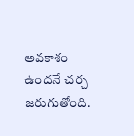అవకాశం ఉందనే చర్చ జరుగుతోంది.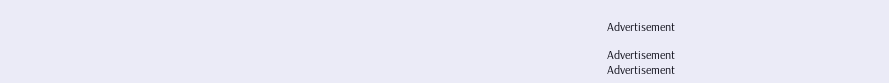Advertisement

Advertisement
Advertisement